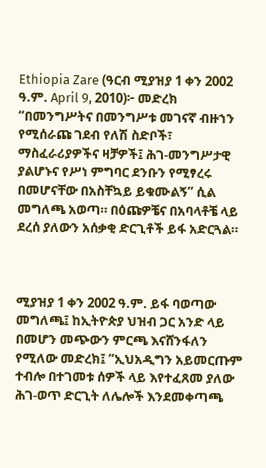Ethiopia Zare (ዓርብ ሚያዝያ 1 ቀን 2002 ዓ.ም. April 9, 2010)፦ መድረክ “በመንግሥትና በመንግሥቱ መገናኛ ብዙኀን የሚሰራጩ ገደብ የለሽ ስድቦች፣ ማስፈራሪያዎችና ዛቻዎች፤ ሕገ-መንግሥታዊ ያልሆኑና የሥነ ምግባር ደንቡን የሚፃረሩ በመሆናቸው በአስቸኳይ ይቁሙልኝ” ሲል መግለጫ አወጣ። በዕጩዎቼና በአባላቶቼ ላይ ደረሰ ያለውን አሰቃቂ ድርጊቶች ይፋ አድርጓል።



ሚያዝያ 1 ቀን 2002 ዓ.ም. ይፋ ባወጣው መግለጫ፤ ከኢትዮጵያ ህዝብ ጋር አንድ ላይ በመሆን መጭውን ምርጫ እናሸንፋለን የሚለው መድረክ፤ “ኢህአዲግን አይመርጡም ተብሎ በተገመቱ ሰዎች ላይ እየተፈጸመ ያለው ሕገ-ወጥ ድርጊት ለሌሎች እንደመቀጣጫ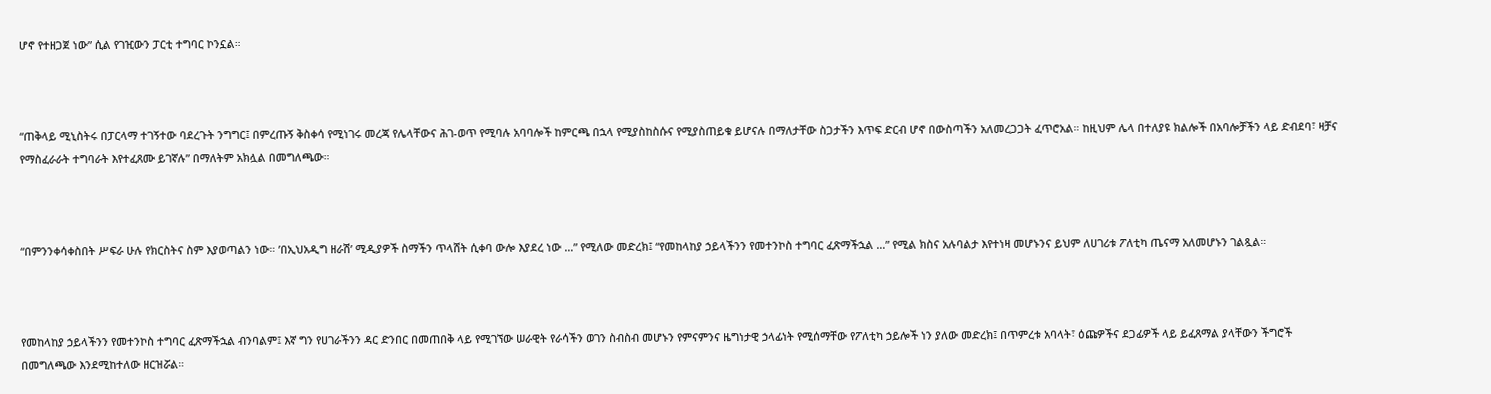ሆኖ የተዘጋጀ ነው” ሲል የገዢውን ፓርቲ ተግባር ኮንኗል።



“ጠቅላይ ሚኒስትሩ በፓርላማ ተገኝተው ባደረጉት ንግግር፤ በምረጡኝ ቅስቀሳ የሚነገሩ መረጃ የሌላቸውና ሕገ-ወጥ የሚባሉ አባባሎች ከምርጫ በኋላ የሚያስከስሱና የሚያስጠይቁ ይሆናሉ በማለታቸው ስጋታችን እጥፍ ድርብ ሆኖ በውስጣችን አለመረጋጋት ፈጥሮአል። ከዚህም ሌላ በተለያዩ ክልሎች በአባሎቻችን ላይ ድብደባ፣ ዛቻና የማስፈራራት ተግባራት እየተፈጸሙ ይገኛሉ” በማለትም አክሏል በመግለጫው።



“በምንንቀሳቀስበት ሥፍራ ሁሉ የክርስትና ስም እያወጣልን ነው። ’በኢህአዲግ ዘራሽ’ ሚዲያዎች ስማችን ጥላሸት ሲቀባ ውሎ እያደረ ነው …” የሚለው መድረክ፤ “የመከላከያ ኃይላችንን የመተንኮስ ተግባር ፈጽማችኋል …” የሚል ክስና አሉባልታ እየተነዛ መሆኑንና ይህም ለሀገሪቱ ፖለቲካ ጤናማ አለመሆኑን ገልጿል።



የመከላከያ ኃይላችንን የመተንኮስ ተግባር ፈጽማችኋል ብንባልም፤ እኛ ግን የሀገራችንን ዳር ድንበር በመጠበቅ ላይ የሚገኘው ሠራዊት የራሳችን ወገን ስብስብ መሆኑን የምናምንና ዜግነታዊ ኃላፊነት የሚሰማቸው የፖለቲካ ኃይሎች ነን ያለው መድረክ፤ በጥምረቱ አባላት፣ ዕጩዎችና ደጋፊዎች ላይ ይፈጸማል ያላቸውን ችግሮች በመግለጫው እንደሚከተለው ዘርዝሯል።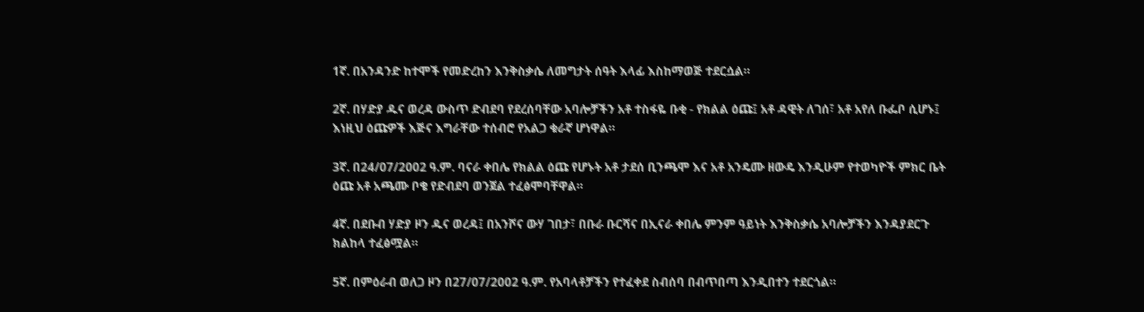1ኛ. በአንዳንድ ከተሞች የመድረከን እንቅስቃሴ ለመግታት ሰዓት እላፊ እስከማወጅ ተደርሷል።

2ኛ. በሃድያ ዱና ወረዳ ውስጥ ድብደባ የደረሰባቸው አባሎቻችን አቶ ተስፋዬ ቡቂ - የክልል ዕጩ፤ አቶ ዳዊት ለገሰ፣ አቶ አየለ ቡፌቦ ሲሆኑ፤ እነዚህ ዕጩዎች እጅና እግራቸው ተሰብሮ የአልጋ ቁራኛ ሆነዋል።

3ኛ. በ24/07/2002 ዓ.ም. ባናራ ቀበሌ የክልል ዕጩ የሆኑት አቶ ታደሰ ቢንጫሞ እና አቶ አንዴሙ ዘውዴ እንዲሁም የተወካዮች ምክር ቤት ዕጩ አቶ አጫሙ ቦቄ የድብደባ ወንጀል ተፈፅሞባቸዋል።

4ኛ. በደቡብ ሃድያ ዞን ዱና ወረዳ፤ በአንሾና ውሃ ገበታ፣ በቡራ ቡርሻና በኢናራ ቀበሌ ምንም ዓይነት እንቅስቃሴ አባሎቻችን እንዳያደርጉ ክልከላ ተፈፅሟል።

5ኛ. በምዕራብ ወለጋ ዞን በ27/07/2002 ዓ.ም. የአባላቶቻችን የተፈቀደ ስብሰባ በብጥበጣ እንዲበተን ተደርጎል።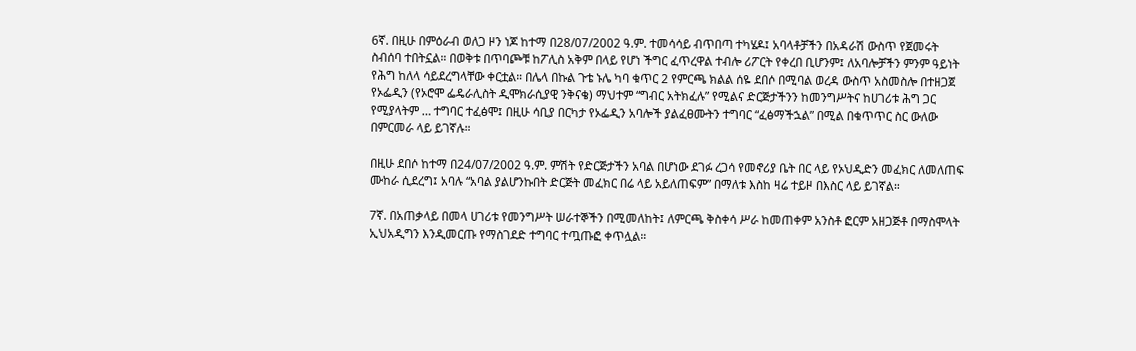6ኛ. በዚሁ በምዕራብ ወለጋ ዞን ነጆ ከተማ በ28/07/2002 ዓ.ም. ተመሳሳይ ብጥበጣ ተካሄዶ፤ አባላቶቻችን በአዳራሽ ውስጥ የጀመሩት ስብሰባ ተበትኗል። በወቅቱ በጥባጮቹ ከፖሊስ አቅም በላይ የሆነ ችግር ፈጥረዋል ተብሎ ሪፖርት የቀረበ ቢሆንም፤ ለአባሎቻችን ምንም ዓይነት የሕግ ከለላ ሳይደረግላቸው ቀርቷል። በሌላ በኩል ጉቴ ኑሌ ካባ ቁጥር 2 የምርጫ ክልል ሰዬ ደበሶ በሚባል ወረዳ ውስጥ አስመስሎ በተዘጋጀ የኦፌዲን (የኦሮሞ ፌዴራሊስት ዲሞክራሲያዊ ንቅናቄ) ማህተም “ግብር አትክፈሉ” የሚልና ድርጅታችንን ከመንግሥትና ከሀገሪቱ ሕግ ጋር የሚያላትም … ተግባር ተፈፅሞ፤ በዚሁ ሳቢያ በርካታ የኦፌዲን አባሎች ያልፈፀሙትን ተግባር “ፈፅማችኋል” በሚል በቁጥጥር ስር ውለው በምርመራ ላይ ይገኛሉ።

በዚሁ ደበሶ ከተማ በ24/07/2002 ዓ.ም. ምሽት የድርጅታችን አባል በሆነው ደገፉ ረጋሳ የመኖሪያ ቤት በር ላይ የኦህዲድን መፈክር ለመለጠፍ ሙከራ ሲደረግ፤ አባሉ “አባል ያልሆንኩበት ድርጅት መፈክር በሬ ላይ አይለጠፍም” በማለቱ እስከ ዛሬ ተይዞ በእስር ላይ ይገኛል።

7ኛ. በአጠቃላይ በመላ ሀገሪቱ የመንግሥት ሠራተኞችን በሚመለከት፤ ለምርጫ ቅስቀሳ ሥራ ከመጠቀም አንስቶ ፎርም አዘጋጅቶ በማስሞላት ኢህአዲግን እንዲመርጡ የማስገደድ ተግባር ተጧጡፎ ቀጥሏል።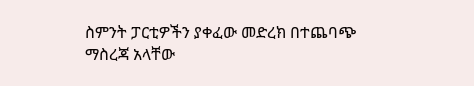ስምንት ፓርቲዎችን ያቀፈው መድረክ በተጨባጭ ማስረጃ አላቸው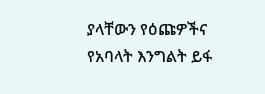ያላቸውን የዕጩዎችና የአባላት እንግልት ይፋ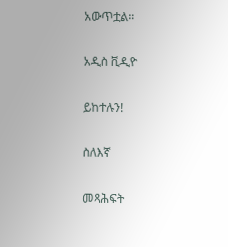አውጥቷል።

አዲስ ቪዲዮ

ይከተሉን!

ስለእኛ

መጻሕፍት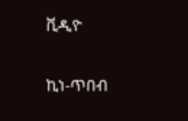ቪዲዮ

ኪነ-ጥበብ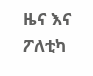ዜና እና ፖለቲካ